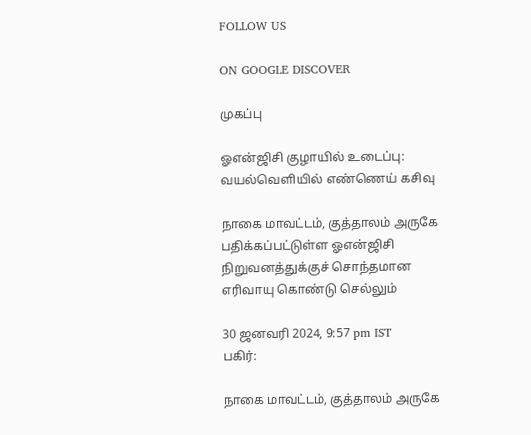FOLLOW US

ON GOOGLE DISCOVER

முகப்பு

ஓஎன்ஜிசி குழாயில் உடைப்பு: வயல்வெளியில் எண்ணெய் கசிவு

நாகை மாவட்டம், குத்தாலம் அருகே பதிக்கப்பட்டுள்ள ஓஎன்ஜிசி நிறுவனத்துக்குச் சொந்தமான எரிவாயு கொண்டு செல்லும்

30 ஜனவரி 2024, 9:57 pm IST
பகிர்:

நாகை மாவட்டம், குத்தாலம் அருகே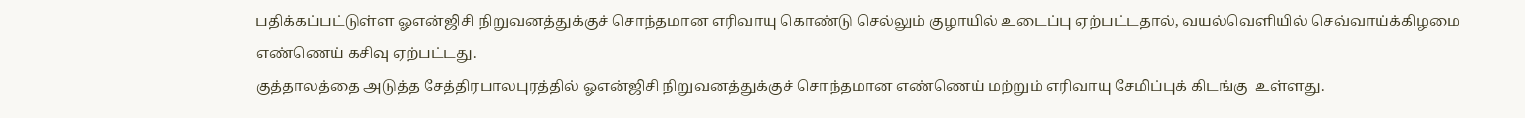பதிக்கப்பட்டுள்ள ஓஎன்ஜிசி நிறுவனத்துக்குச் சொந்தமான எரிவாயு கொண்டு செல்லும் குழாயில் உடைப்பு ஏற்பட்டதால், வயல்வெளியில் செவ்வாய்க்கிழமை எண்ணெய் கசிவு ஏற்பட்டது.
குத்தாலத்தை அடுத்த சேத்திரபாலபுரத்தில் ஓஎன்ஜிசி நிறுவனத்துக்குச் சொந்தமான எண்ணெய் மற்றும் எரிவாயு சேமிப்புக் கிடங்கு  உள்ளது.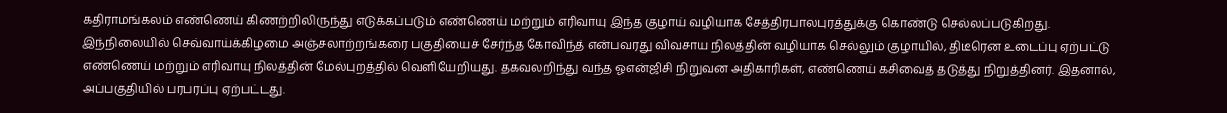கதிராமங்கலம் எண்ணெய் கிணற்றிலிருந்து எடுக்கப்படும் எண்ணெய் மற்றும் எரிவாயு இந்த குழாய் வழியாக சேத்திரபாலபுரத்துக்கு கொண்டு செல்லப்படுகிறது.
இந்நிலையில் செவ்வாய்க்கிழமை அஞ்சலாற்றங்கரை பகுதியைச் சேர்ந்த கோவிந்த் என்பவரது விவசாய நிலத்தின் வழியாக செல்லும் குழாயில், திடீரென உடைப்பு ஏற்பட்டு  எண்ணெய் மற்றும் எரிவாயு நிலத்தின் மேல்புறத்தில் வெளியேறியது. தகவலறிந்து வந்த ஓஎன்ஜிசி நிறுவன அதிகாரிகள், எண்ணெய் கசிவைத் தடுத்து நிறுத்தினர். இதனால், அப்பகுதியில் பரபரப்பு ஏற்பட்டது.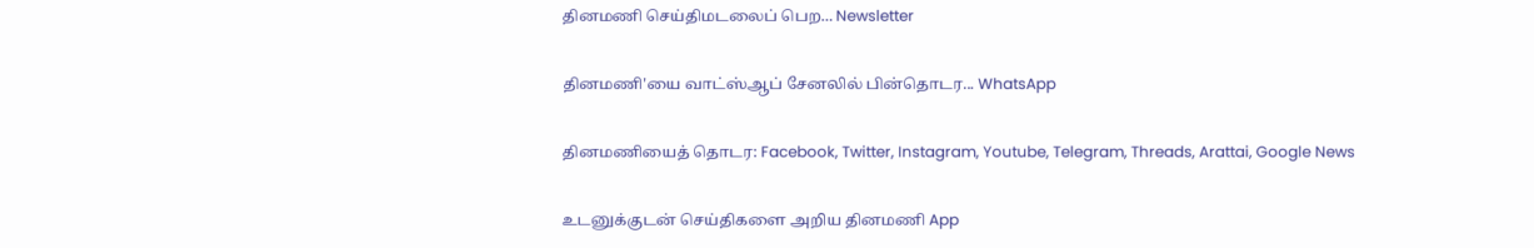தினமணி செய்திமடலைப் பெற... Newsletter

தினமணி'யை வாட்ஸ்ஆப் சேனலில் பின்தொடர... WhatsApp

தினமணியைத் தொடர: Facebook, Twitter, Instagram, Youtube, Telegram, Threads, Arattai, Google News

உடனுக்குடன் செய்திகளை அறிய தினமணி App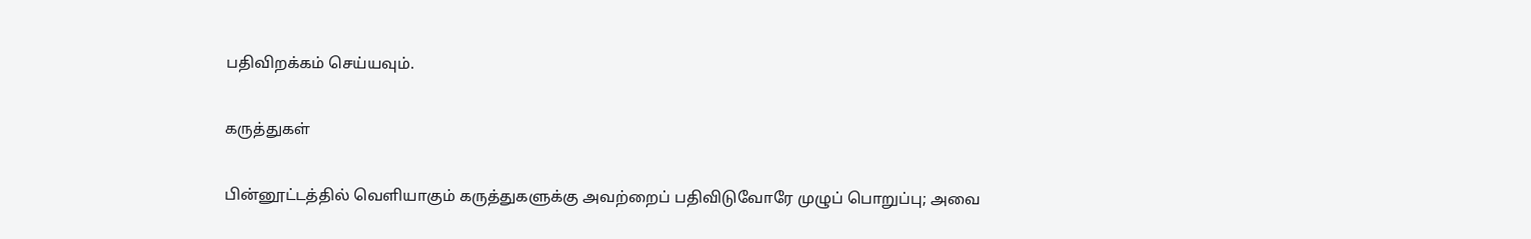பதிவிறக்கம் செய்யவும்.

கருத்துகள்

பின்னூட்டத்தில் வெளியாகும் கருத்துகளுக்கு அவற்றைப் பதிவிடுவோரே முழுப் பொறுப்பு; அவை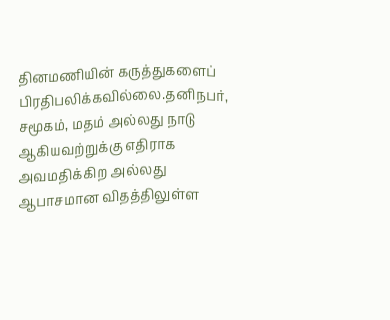தினமணியின் கருத்துகளைப் பிரதிபலிக்கவில்லை.தனிநபர், சமூகம், மதம் அல்லது நாடு ஆகியவற்றுக்கு எதிராக அவமதிக்கிற அல்லது ஆபாசமான விதத்திலுள்ள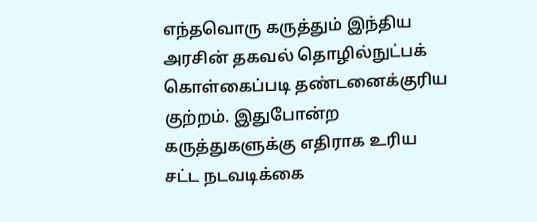எந்தவொரு கருத்தும் இந்திய அரசின் தகவல் தொழில்நுட்பக் கொள்கைப்படி தண்டனைக்குரிய குற்றம். இதுபோன்ற கருத்துகளுக்கு எதிராக உரிய சட்ட நடவடிக்கை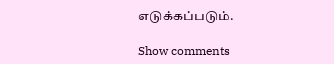எடுக்கப்படும்.

Show comments